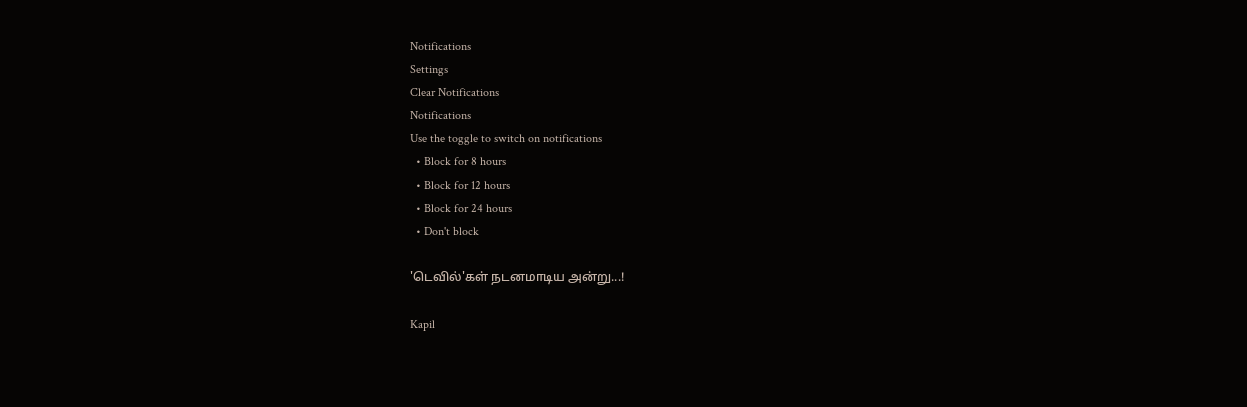Notifications
Settings
Clear Notifications
Notifications
Use the toggle to switch on notifications
  • Block for 8 hours
  • Block for 12 hours
  • Block for 24 hours
  • Don't block

'டெவில்'கள் நடனமாடிய அன்று...!

Kapil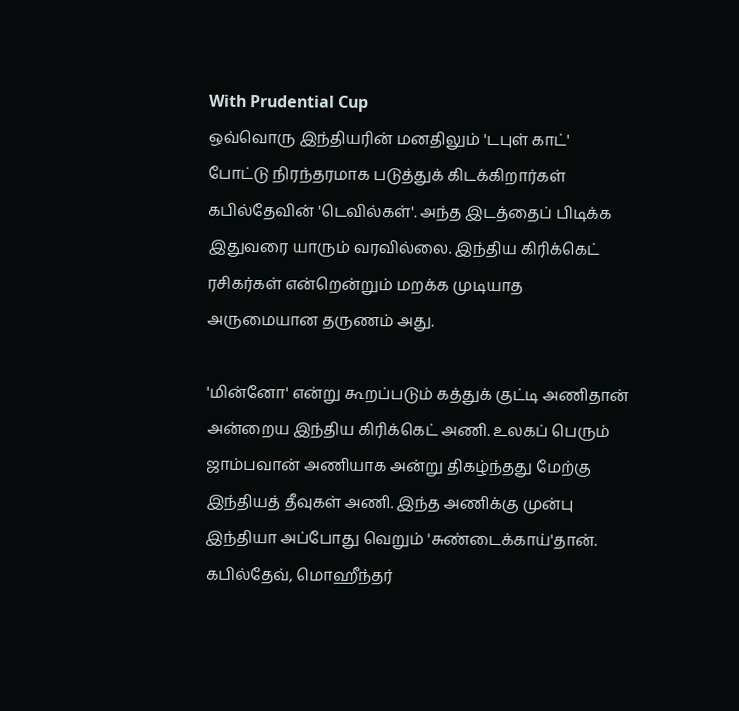With Prudential Cup
ஒவ்வொரு இந்தியரின் மனதிலும் 'டபுள் காட்' போட்டு நிரந்தரமாக படுத்துக் கிடக்கிறார்கள் கபில்தேவின் 'டெவில்கள்'. அந்த இடத்தைப் பிடிக்க இதுவரை யாரும் வரவில்லை. இந்திய கிரிக்கெட் ரசிகர்கள் என்றென்றும் மறக்க முடியாத அருமையான தருணம் அது.

'மின்னோ' என்று கூறப்படும் கத்துக் குட்டி அணிதான் அன்றைய இந்திய கிரிக்கெட் அணி. உலகப் பெரும் ஜாம்பவான் அணியாக அன்று திகழ்ந்தது மேற்கு இந்தியத் தீவுகள் அணி. இந்த அணிக்கு முன்பு இந்தியா அப்போது வெறும் 'சுண்டைக்காய்'தான். கபில்தேவ், மொஹீந்தர்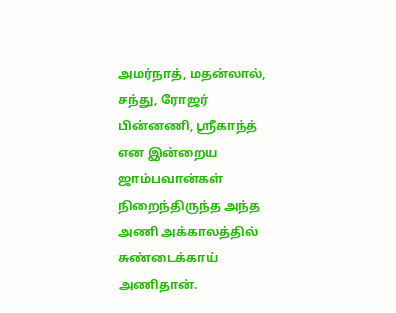அமர்நாத், மதன்லால், சந்து, ரோஜர் பின்னணி, ஸ்ரீகாந்த் என இன்றைய ஜாம்பவான்கள் நிறைந்திருந்த அந்த அணி அக்காலத்தில் சுண்டைக்காய் அணிதான்.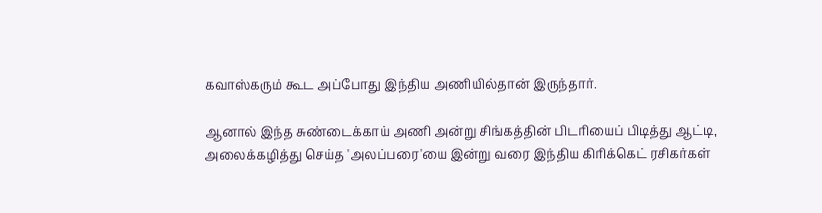கவாஸ்கரும் கூட அப்போது இந்திய அணியில்தான் இருந்தார்.

ஆனால் இந்த சுண்டைக்காய் அணி அன்று சிங்கத்தின் பிடரியைப் பிடித்து ஆட்டி, அலைக்கழித்து செய்த 'அலப்பரை'யை இன்று வரை இந்திய கிரிக்கெட் ரசிகர்கள்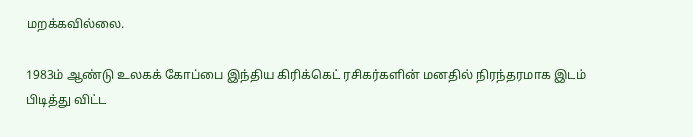மறக்கவில்லை.

1983ம் ஆண்டு உலகக் கோப்பை இந்திய கிரிக்கெட் ரசிகர்களின் மனதில் நிரந்தரமாக இடம் பிடித்து விட்ட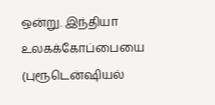ஒன்று. இந்தியா உலகக்கோப்பையை (புரூடென்ஷியல்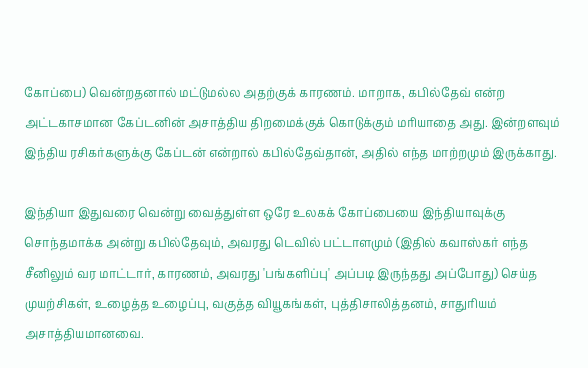கோப்பை) வென்றதனால் மட்டுமல்ல அதற்குக் காரணம். மாறாக, கபில்தேவ் என்ற அட்டகாசமான கேப்டனின் அசாத்திய திறமைக்குக் கொடுக்கும் மரியாதை அது. இன்றளவும் இந்திய ரசிகர்களுக்கு கேப்டன் என்றால் கபில்தேவ்தான், அதில் எந்த மாற்றமும் இருக்காது.

இந்தியா இதுவரை வென்று வைத்துள்ள ஒரே உலகக் கோப்பையை இந்தியாவுக்கு சொந்தமாக்க அன்று கபில்தேவும், அவரது டெவில் பட்டாளமும் (இதில் கவாஸ்கர் எந்த சீனிலும் வர மாட்டார், காரணம், அவரது 'பங்களிப்பு' அப்படி இருந்தது அப்போது) செய்த முயற்சிகள், உழைத்த உழைப்பு, வகுத்த வியூகங்கள், புத்திசாலித்தனம், சாதுரியம் அசாத்தியமானவை.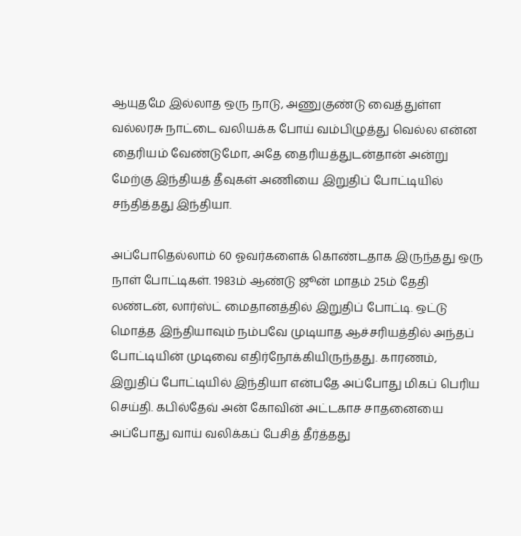ஆயுதமே இல்லாத ஒரு நாடு, அணுகுண்டு வைத்துள்ள வல்லரசு நாட்டை வலியக்க போய் வம்பிழுத்து வெல்ல என்ன தைரியம் வேண்டுமோ, அதே தைரியத்துடன்தான் அன்று மேற்கு இந்தியத் தீவுகள் அணியை இறுதிப் போட்டியில் சந்தித்தது இந்தியா.

அப்போதெல்லாம் 60 ஓவர்களைக் கொண்டதாக இருந்தது ஒரு நாள் போட்டிகள். 1983ம் ஆண்டு ஜூன் மாதம் 25ம் தேதி லண்டன், லார்ஸ்ட் மைதானத்தில் இறுதிப் போட்டி. ஒட்டு மொத்த இந்தியாவும் நம்பவே முடியாத ஆச்சரியத்தில் அந்தப் போட்டியின் முடிவை எதிர்நோக்கியிருந்தது. காரணம், இறுதிப் போட்டியில் இந்தியா என்பதே அப்போது மிகப் பெரிய செய்தி. கபில்தேவ் அன் கோவின் அட்டகாச சாதனையை அப்போது வாய் வலிக்கப் பேசித் தீர்த்தது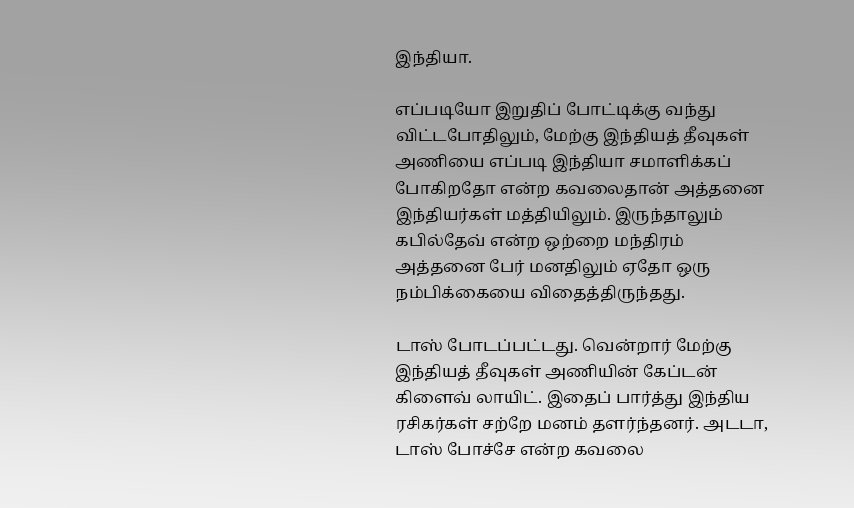இந்தியா.

எப்படியோ இறுதிப் போட்டிக்கு வந்து விட்டபோதிலும், மேற்கு இந்தியத் தீவுகள் அணியை எப்படி இந்தியா சமாளிக்கப் போகிறதோ என்ற கவலைதான் அத்தனை இந்தியர்கள் மத்தியிலும். இருந்தாலும் கபில்தேவ் என்ற ஒற்றை மந்திரம் அத்தனை பேர் மனதிலும் ஏதோ ஒரு நம்பிக்கையை விதைத்திருந்தது.

டாஸ் போடப்பட்டது. வென்றார் மேற்கு இந்தியத் தீவுகள் அணியின் கேப்டன் கிளைவ் லாயிட். இதைப் பார்த்து இந்திய ரசிகர்கள் சற்றே மனம் தளர்ந்தனர். அடடா, டாஸ் போச்சே என்ற கவலை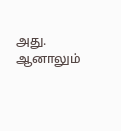அது. ஆனாலும்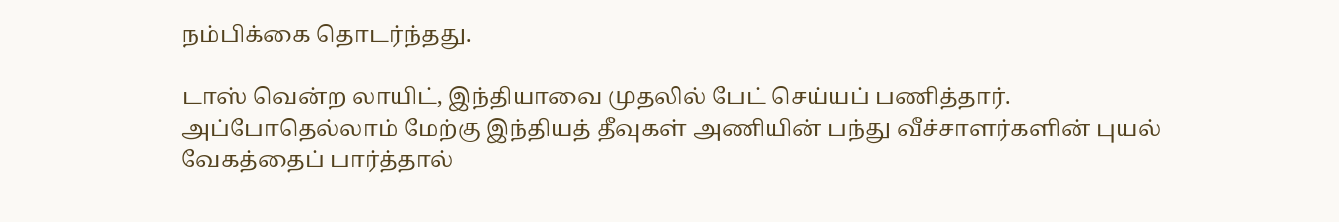நம்பிக்கை தொடர்ந்தது.

டாஸ் வென்ற லாயிட், இந்தியாவை முதலில் பேட் செய்யப் பணித்தார். அப்போதெல்லாம் மேற்கு இந்தியத் தீவுகள் அணியின் பந்து வீச்சாளர்களின் புயல் வேகத்தைப் பார்த்தால்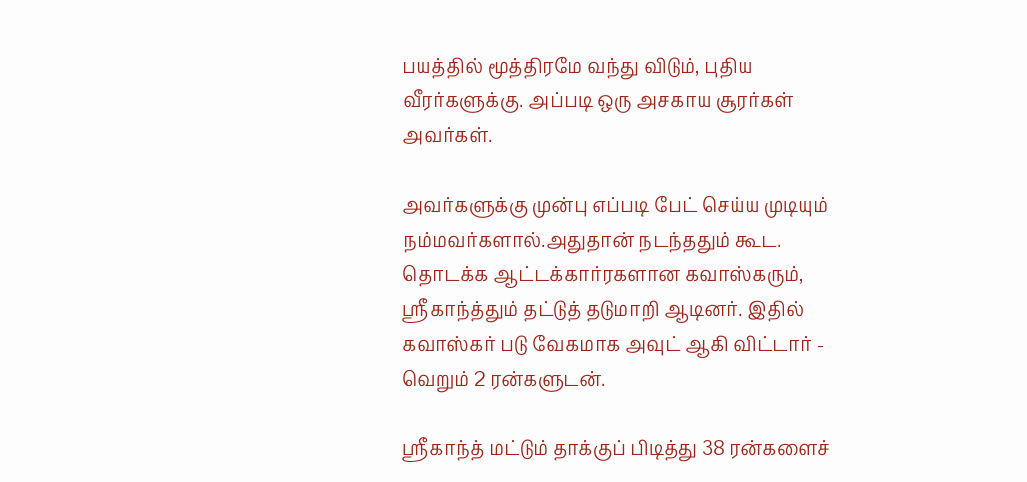பயத்தில் மூத்திரமே வந்து விடும், புதிய வீரர்களுக்கு. அப்படி ஒரு அசகாய சூரர்கள் அவர்கள்.

அவர்களுக்கு முன்பு எப்படி பேட் செய்ய முடியும் நம்மவர்களால்.அதுதான் நடந்ததும் கூட. தொடக்க ஆட்டக்கார்ரகளான கவாஸ்கரும், ஸ்ரீகாந்த்தும் தட்டுத் தடுமாறி ஆடினர். இதில் கவாஸ்கர் படு வேகமாக அவுட் ஆகி விட்டார் - வெறும் 2 ரன்களுடன்.

ஸ்ரீகாந்த் மட்டும் தாக்குப் பிடித்து 38 ரன்களைச்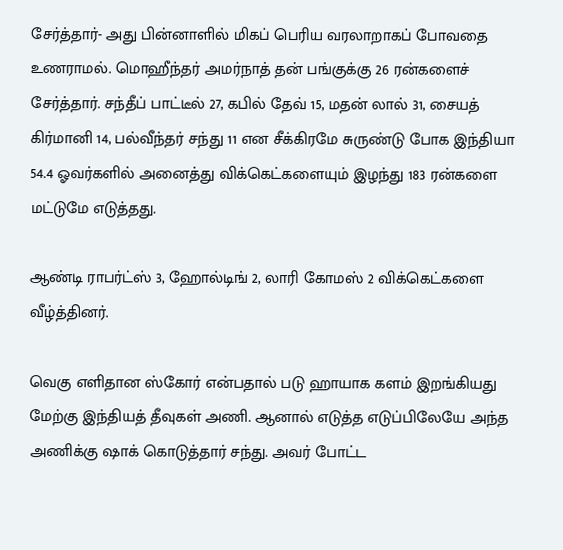சேர்த்தார்- அது பின்னாளில் மிகப் பெரிய வரலாறாகப் போவதை உணராமல். மொஹீந்தர் அமர்நாத் தன் பங்குக்கு 26 ரன்களைச் சேர்த்தார். சந்தீப் பாட்டீல் 27, கபில் தேவ் 15, மதன் லால் 31, சையத் கிர்மானி 14, பல்வீந்தர் சந்து 11 என சீக்கிரமே சுருண்டு போக இந்தியா 54.4 ஓவர்களில் அனைத்து விக்கெட்களையும் இழந்து 183 ரன்களை மட்டுமே எடுத்தது.

ஆண்டி ராபர்ட்ஸ் 3, ஹோல்டிங் 2, லாரி கோமஸ் 2 விக்கெட்களை வீழ்த்தினர்.

வெகு எளிதான ஸ்கோர் என்பதால் படு ஹாயாக களம் இறங்கியது மேற்கு இந்தியத் தீவுகள் அணி. ஆனால் எடுத்த எடுப்பிலேயே அந்த அணிக்கு ஷாக் கொடுத்தார் சந்து. அவர் போட்ட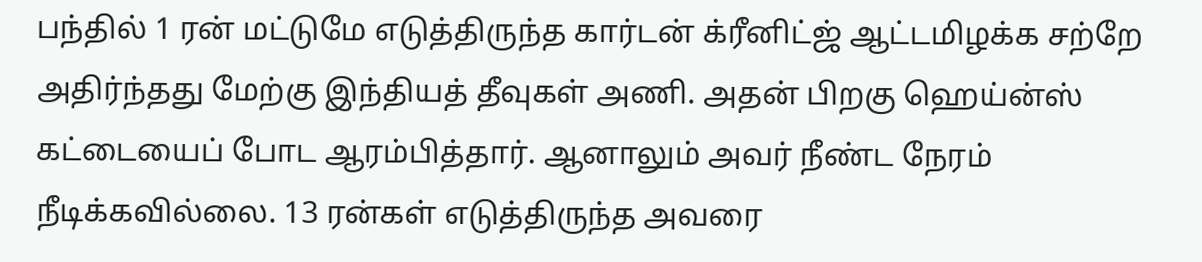பந்தில் 1 ரன் மட்டுமே எடுத்திருந்த கார்டன் க்ரீனிட்ஜ் ஆட்டமிழக்க சற்றே அதிர்ந்தது மேற்கு இந்தியத் தீவுகள் அணி. அதன் பிறகு ஹெய்ன்ஸ் கட்டையைப் போட ஆரம்பித்தார். ஆனாலும் அவர் நீண்ட நேரம் நீடிக்கவில்லை. 13 ரன்கள் எடுத்திருந்த அவரை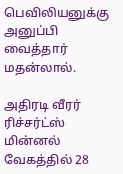பெவிலியனுக்கு அனுப்பி வைத்தார் மதன்லால்.

அதிரடி வீரர் ரிச்சர்ட்ஸ் மின்னல் வேகத்தில் 28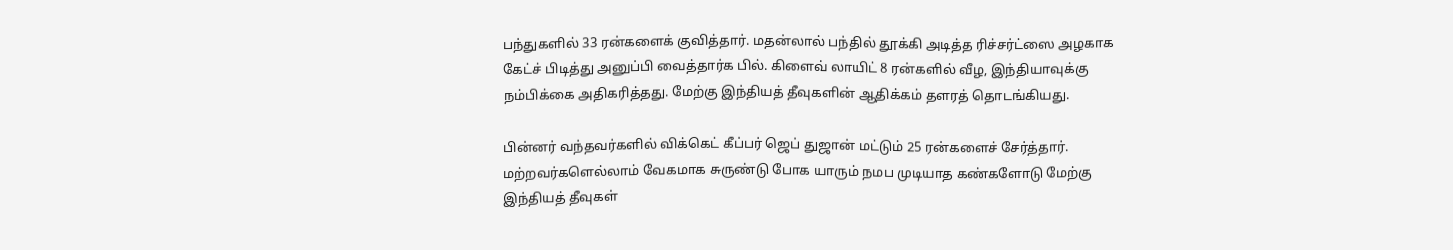பந்துகளில் 33 ரன்களைக் குவித்தார். மதன்லால் பந்தில் தூக்கி அடித்த ரிச்சர்ட்ஸை அழகாக கேட்ச் பிடித்து அனுப்பி வைத்தார்க பில். கிளைவ் லாயிட் 8 ரன்களில் வீழ, இந்தியாவுக்கு நம்பிக்கை அதிகரித்தது. மேற்கு இந்தியத் தீவுகளின் ஆதிக்கம் தளரத் தொடங்கியது.

பின்னர் வந்தவர்களில் விக்கெட் கீப்பர் ஜெப் துஜான் மட்டும் 25 ரன்களைச் சேர்த்தார். மற்றவர்களெல்லாம் வேகமாக சுருண்டு போக யாரும் நமப முடியாத கண்களோடு மேற்கு இந்தியத் தீவுகள்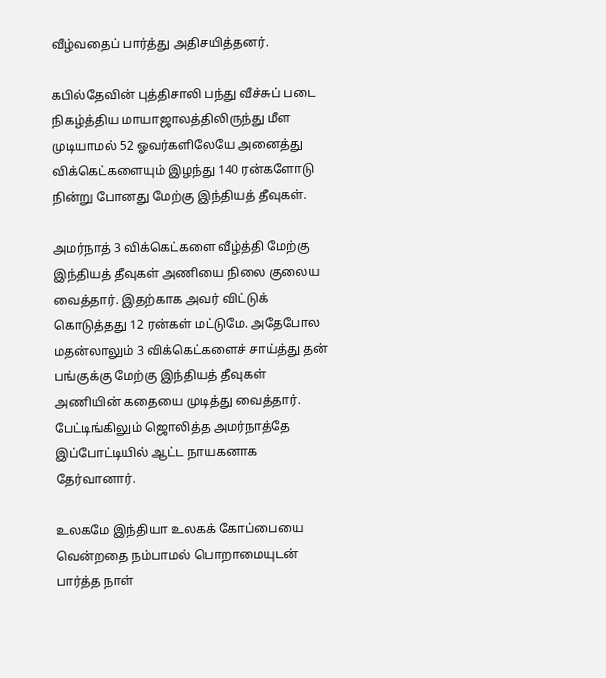வீழ்வதைப் பார்த்து அதிசயித்தனர்.

கபில்தேவின் புத்திசாலி பந்து வீச்சுப் படை நிகழ்த்திய மாயாஜாலத்திலிருந்து மீள முடியாமல் 52 ஓவர்களிலேயே அனைத்து விக்கெட்களையும் இழந்து 140 ரன்களோடு நின்று போனது மேற்கு இந்தியத் தீவுகள்.

அமர்நாத் 3 விக்கெட்களை வீழ்த்தி மேற்கு இந்தியத் தீவுகள் அணியை நிலை குலைய வைத்தார். இதற்காக அவர் விட்டுக் கொடுத்தது 12 ரன்கள் மட்டுமே. அதேபோல மதன்லாலும் 3 விக்கெட்களைச் சாய்த்து தன் பங்குக்கு மேற்கு இந்தியத் தீவுகள் அணியின் கதையை முடித்து வைத்தார். பேட்டிங்கிலும் ஜொலித்த அமர்நாத்தே இப்போட்டியில் ஆட்ட நாயகனாக தேர்வானார்.

உலகமே இந்தியா உலகக் கோப்பையை வென்றதை நம்பாமல் பொறாமையுடன் பார்த்த நாள்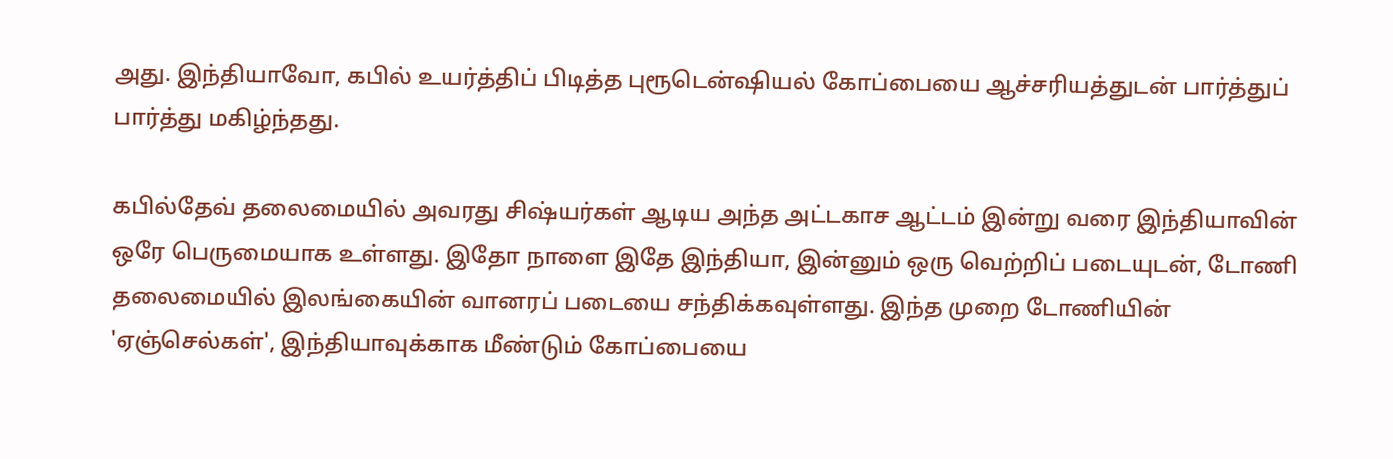அது. இந்தியாவோ, கபில் உயர்த்திப் பிடித்த புரூடென்ஷியல் கோப்பையை ஆச்சரியத்துடன் பார்த்துப் பார்த்து மகிழ்ந்தது.

கபில்தேவ் தலைமையில் அவரது சிஷ்யர்கள் ஆடிய அந்த அட்டகாச ஆட்டம் இன்று வரை இந்தியாவின் ஒரே பெருமையாக உள்ளது. இதோ நாளை இதே இந்தியா, இன்னும் ஒரு வெற்றிப் படையுடன், டோணி தலைமையில் இலங்கையின் வானரப் படையை சந்திக்கவுள்ளது. இந்த முறை டோணியின் 'ஏஞ்செல்கள்', இந்தியாவுக்காக மீண்டும் கோப்பையை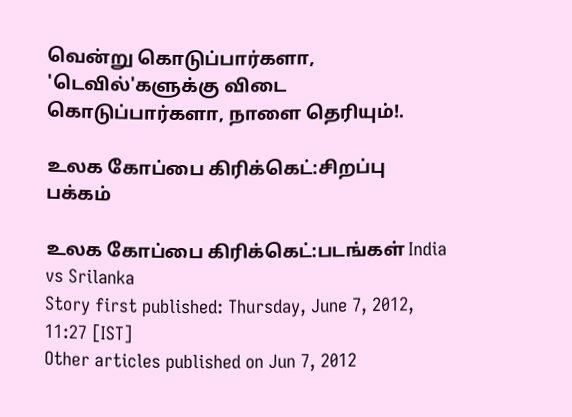வென்று கொடுப்பார்களா, 'டெவில்'களுக்கு விடை கொடுப்பார்களா, நாளை தெரியும்!.

உலக கோப்பை கிரிக்கெட்:சிறப்பு பக்கம்

உலக கோப்பை கிரிக்கெட்:படங்கள் India vs Srilanka
Story first published: Thursday, June 7, 2012, 11:27 [IST]
Other articles published on Jun 7, 2012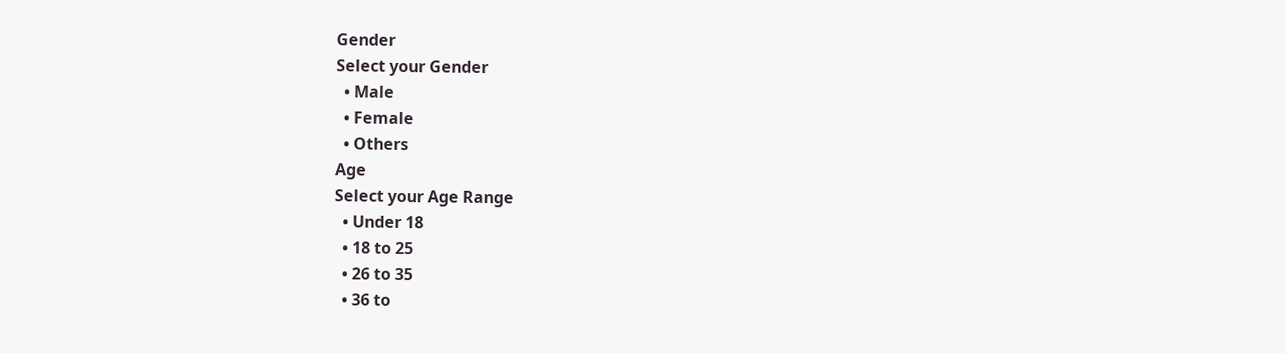Gender
Select your Gender
  • Male
  • Female
  • Others
Age
Select your Age Range
  • Under 18
  • 18 to 25
  • 26 to 35
  • 36 to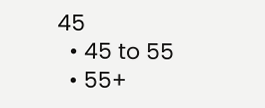45
  • 45 to 55
  • 55+